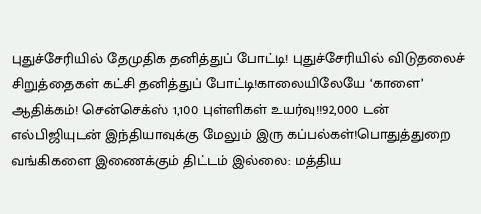புதுச்சேரியில் தேமுதிக தனித்துப் போட்டி! புதுச்சேரியில் விடுதலைச் சிறுத்தைகள் கட்சி தனித்துப் போட்டி!காலையிலேயே ‘காளை’ ஆதிக்கம்! சென்செக்ஸ் 1,100 புள்ளிகள் உயர்வு!!92,000 டன் எல்பிஜியுடன் இந்தியாவுக்கு மேலும் இரு கப்பல்கள்!பொதுத்துறை வங்கிகளை இணைக்கும் திட்டம் இல்லை: மத்திய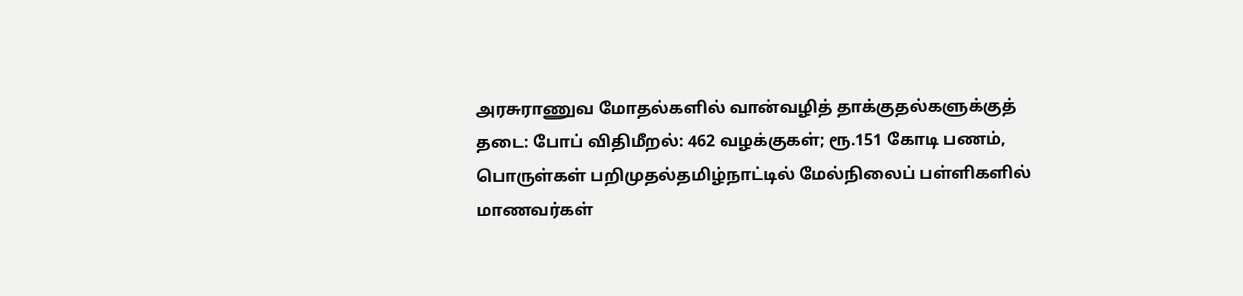அரசுராணுவ மோதல்களில் வான்வழித் தாக்குதல்களுக்குத் தடை: போப் விதிமீறல்: 462 வழக்குகள்; ரூ.151 கோடி பணம், பொருள்கள் பறிமுதல்தமிழ்நாட்டில் மேல்நிலைப் பள்ளிகளில் மாணவர்கள்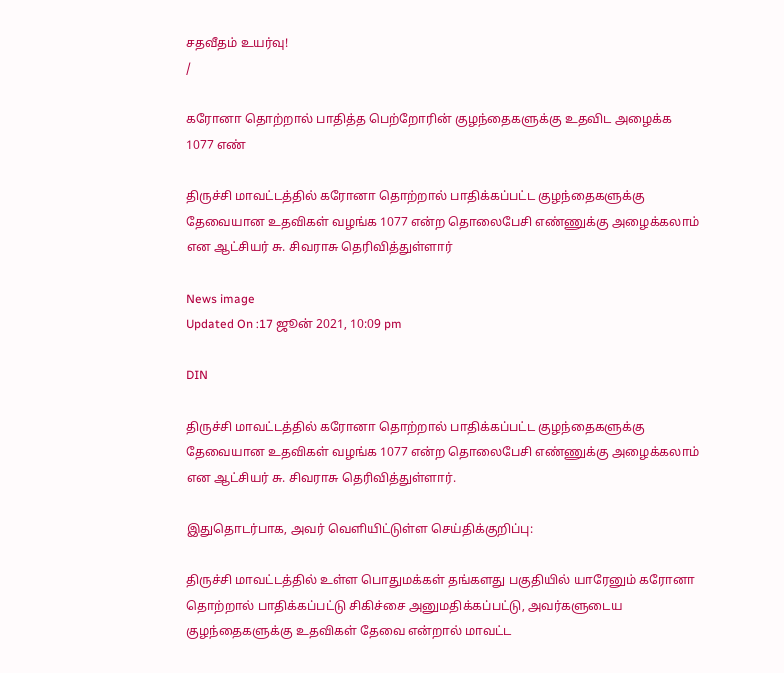சதவீதம் உயர்வு!
/

கரோனா தொற்றால் பாதித்த பெற்றோரின் குழந்தைகளுக்கு உதவிட அழைக்க 1077 எண்

திருச்சி மாவட்டத்தில் கரோனா தொற்றால் பாதிக்கப்பட்ட குழந்தைகளுக்கு தேவையான உதவிகள் வழங்க 1077 என்ற தொலைபேசி எண்ணுக்கு அழைக்கலாம் என ஆட்சியர் சு. சிவராசு தெரிவித்துள்ளார்

News image
Updated On :17 ஜூன் 2021, 10:09 pm

DIN

திருச்சி மாவட்டத்தில் கரோனா தொற்றால் பாதிக்கப்பட்ட குழந்தைகளுக்கு தேவையான உதவிகள் வழங்க 1077 என்ற தொலைபேசி எண்ணுக்கு அழைக்கலாம் என ஆட்சியர் சு. சிவராசு தெரிவித்துள்ளார்.

இதுதொடர்பாக, அவர் வெளியிட்டுள்ள செய்திக்குறிப்பு:

திருச்சி மாவட்டத்தில் உள்ள பொதுமக்கள் தங்களது பகுதியில் யாரேனும் கரோனா தொற்றால் பாதிக்கப்பட்டு சிகிச்சை அனுமதிக்கப்பட்டு, அவர்களுடைய குழந்தைகளுக்கு உதவிகள் தேவை என்றால் மாவட்ட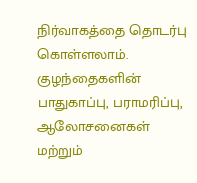நிர்வாகத்தை தொடர்பு கொள்ளலாம். குழந்தைகளின் பாதுகாப்பு, பராமரிப்பு, ஆலோசனைகள் மற்றும்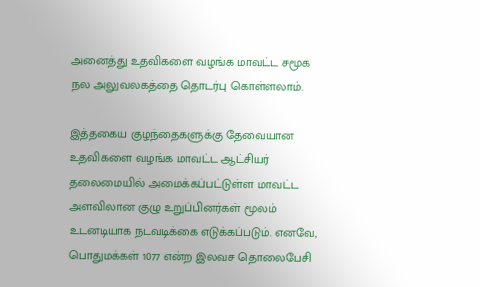அனைத்து உதவிகளை வழங்க மாவட்ட சமூக நல அலுவலகத்தை தொடர்பு கொள்ளலாம்.

இத்தகைய குழந்தைகளுக்கு தேவையான உதவிகளை வழங்க மாவட்ட ஆட்சியர் தலைமையில் அமைக்கப்பட்டுள்ள மாவட்ட அளவிலான குழு உறுப்பினர்கள் மூலம் உடனடியாக நடவடிக்கை எடுக்கப்படும். எனவே, பொதுமக்கள் 1077 என்ற இலவச தொலைபேசி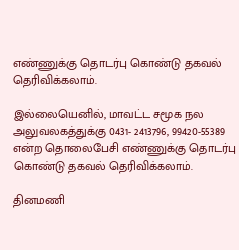எண்ணுக்கு தொடர்பு கொண்டு தகவல் தெரிவிக்கலாம்.

இல்லையெனில், மாவட்ட சமூக நல அலுவலகத்துக்கு 0431- 2413796, 99420-55389 என்ற தொலைபேசி எண்ணுக்கு தொடர்பு கொண்டு தகவல் தெரிவிக்கலாம்.

தினமணி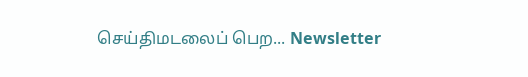செய்திமடலைப் பெற... Newsletter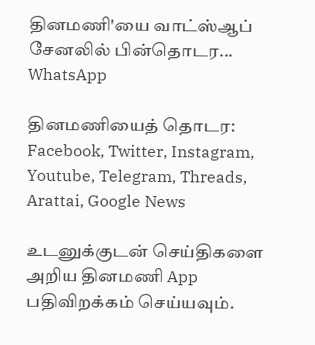தினமணி'யை வாட்ஸ்ஆப் சேனலில் பின்தொடர... WhatsApp

தினமணியைத் தொடர: Facebook, Twitter, Instagram, Youtube, Telegram, Threads, Arattai, Google News

உடனுக்குடன் செய்திகளை அறிய தினமணி App பதிவிறக்கம் செய்யவும்.